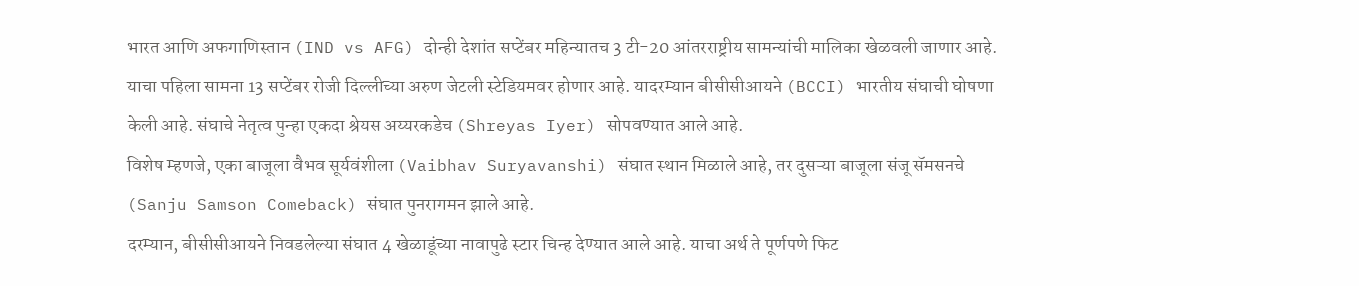भारत आणि अफगाणिस्तान (IND vs AFG) दोन्ही देशांत सप्टेंबर महिन्यातच 3 टी-20 आंतरराष्ट्रीय सामन्यांची मालिका खेळवली जाणार आहे. याचा पहिला सामना 13 सप्टेंबर रोजी दिल्लीच्या अरुण जेटली स्टेडियमवर होणार आहे. यादरम्यान बीसीसीआयने (BCCI) भारतीय संघाची घोषणा केली आहे. संघाचे नेतृत्व पुन्हा एकदा श्रेयस अय्यरकडेच (Shreyas Iyer) सोपवण्यात आले आहे.
विशेष म्हणजे, एका बाजूला वैभव सूर्यवंशीला (Vaibhav Suryavanshi) संघात स्थान मिळाले आहे, तर दुसऱ्या बाजूला संजू सॅमसनचे (Sanju Samson Comeback) संघात पुनरागमन झाले आहे.
दरम्यान, बीसीसीआयने निवडलेल्या संघात 4 खेळाडूंच्या नावापुढे स्टार चिन्ह देण्यात आले आहे. याचा अर्थ ते पूर्णपणे फिट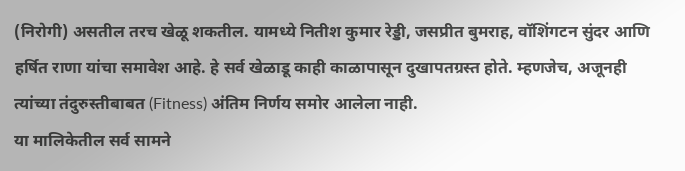(निरोगी) असतील तरच खेळू शकतील. यामध्ये नितीश कुमार रेड्डी, जसप्रीत बुमराह, वॉशिंगटन सुंदर आणि हर्षित राणा यांचा समावेश आहे. हे सर्व खेळाडू काही काळापासून दुखापतग्रस्त होते. म्हणजेच, अजूनही त्यांच्या तंदुरुस्तीबाबत (Fitness) अंतिम निर्णय समोर आलेला नाही.
या मालिकेतील सर्व सामने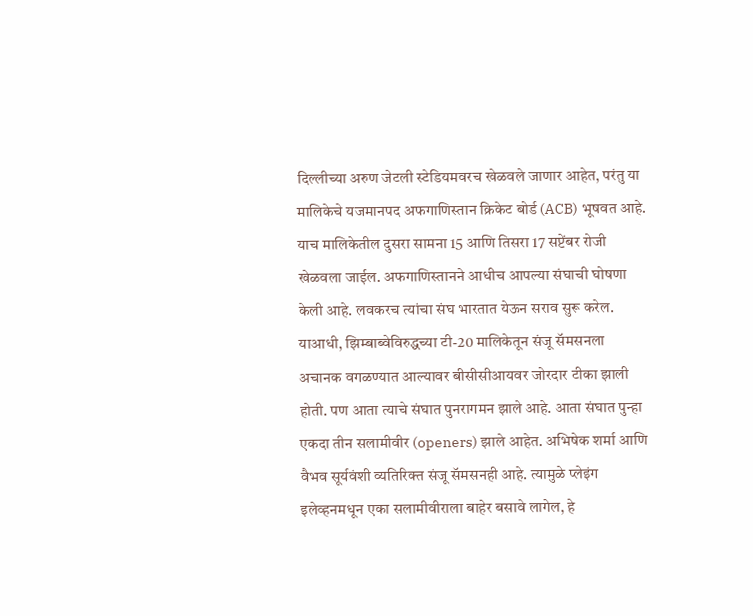दिल्लीच्या अरुण जेटली स्टेडियमवरच खेळवले जाणार आहेत, परंतु या मालिकेचे यजमानपद अफगाणिस्तान क्रिकेट बोर्ड (ACB) भूषवत आहे. याच मालिकेतील दुसरा सामना 15 आणि तिसरा 17 सप्टेंबर रोजी खेळवला जाईल. अफगाणिस्तानने आधीच आपल्या संघाची घोषणा केली आहे. लवकरच त्यांचा संघ भारतात येऊन सराव सुरू करेल.
याआधी, झिम्बाब्वेविरुद्धच्या टी-20 मालिकेतून संजू सॅमसनला अचानक वगळण्यात आल्यावर बीसीसीआयवर जोरदार टीका झाली होती. पण आता त्याचे संघात पुनरागमन झाले आहे. आता संघात पुन्हा एकदा तीन सलामीवीर (openers) झाले आहेत. अभिषेक शर्मा आणि वैभव सूर्यवंशी व्यतिरिक्त संजू सॅमसनही आहे. त्यामुळे प्लेइंग इलेव्हनमधून एका सलामीवीराला बाहेर बसावे लागेल, हे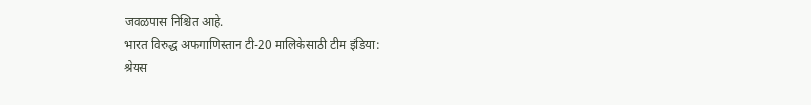जवळपास निश्चित आहे.
भारत विरुद्ध अफगाणिस्तान टी-20 मालिकेसाठी टीम इंडिया:
श्रेयस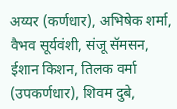अय्यर (कर्णधार), अभिषेक शर्मा, वैभव सूर्यवंशी, संजू सॅमसन, ईशान किशन, तिलक वर्मा (उपकर्णधार), शिवम दुबे,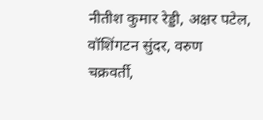नीतीश कुमार रेड्डी, अक्षर पटेल, वॉशिंगटन सुंदर, वरुण चक्रवर्ती,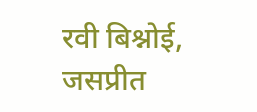रवी बिश्नोई, जसप्रीत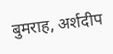बुमराह, अर्शदीप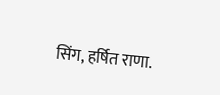सिंग, हर्षित राणा.